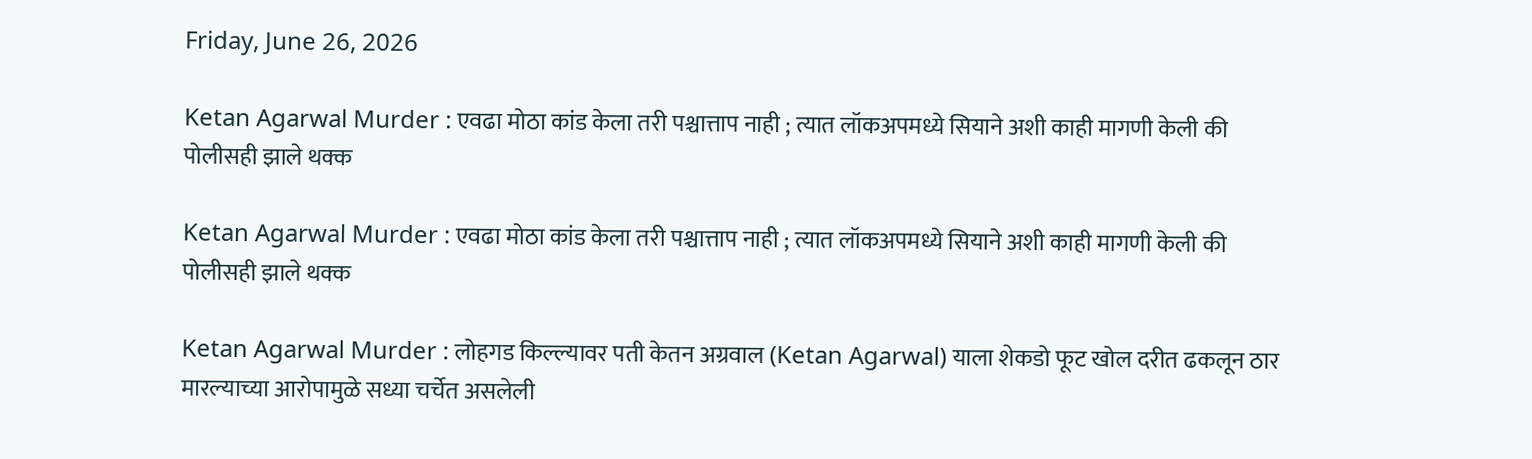Friday, June 26, 2026

Ketan Agarwal Murder : एवढा मोठा कांड केला तरी पश्चात्ताप नाही ; त्यात लॉकअपमध्ये सियाने अशी काही मागणी केली की पोलीसही झाले थक्क

Ketan Agarwal Murder : एवढा मोठा कांड केला तरी पश्चात्ताप नाही ; त्यात लॉकअपमध्ये सियाने अशी काही मागणी केली की पोलीसही झाले थक्क

Ketan Agarwal Murder : लोहगड किल्ल्यावर पती केतन अग्रवाल (Ketan Agarwal) याला शेकडो फूट खोल दरीत ढकलून ठार मारल्याच्या आरोपामुळे सध्या चर्चेत असलेली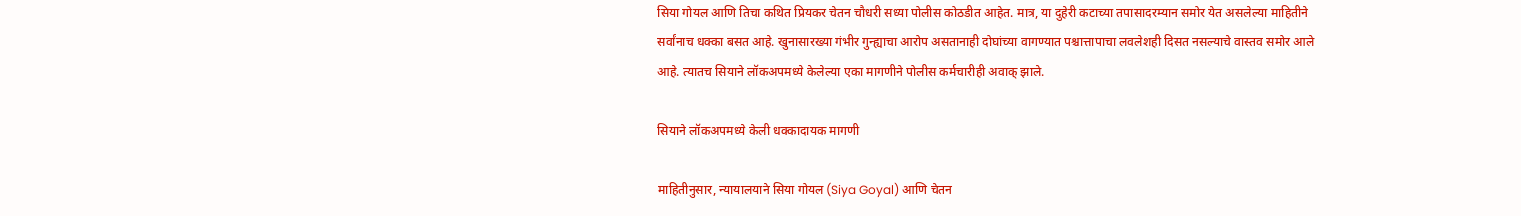सिया गोयल आणि तिचा कथित प्रियकर चेतन चौधरी सध्या पोलीस कोठडीत आहेत. मात्र, या दुहेरी कटाच्या तपासादरम्यान समोर येत असलेल्या माहितीने सर्वांनाच धक्का बसत आहे. खुनासारख्या गंभीर गुन्ह्याचा आरोप असतानाही दोघांच्या वागण्यात पश्चात्तापाचा लवलेशही दिसत नसल्याचे वास्तव समोर आले आहे. त्यातच सियाने लॉकअपमध्ये केलेल्या एका मागणीने पोलीस कर्मचारीही अवाक् झाले.

सियाने लॉकअपमध्ये केली धक्कादायक मागणी

माहितीनुसार, न्यायालयाने सिया गोयल (Siya Goyal) आणि चेतन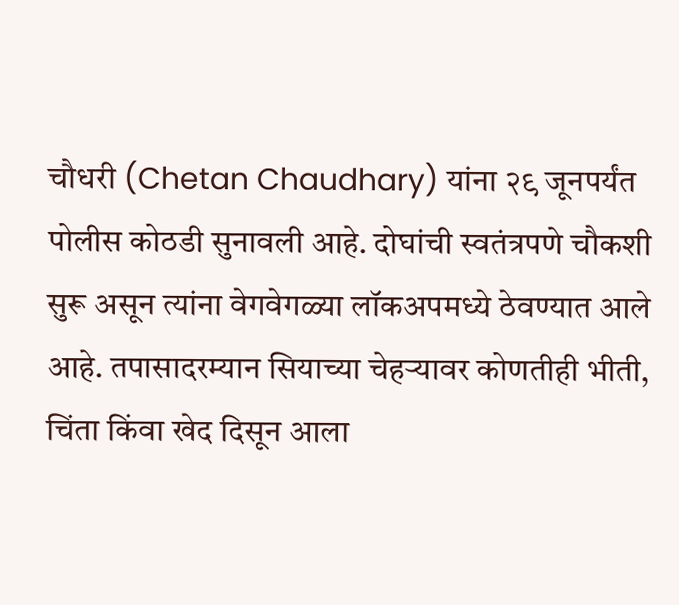चौधरी (Chetan Chaudhary) यांना २९ जूनपर्यंत पोलीस कोठडी सुनावली आहे. दोघांची स्वतंत्रपणे चौकशी सुरू असून त्यांना वेगवेगळ्या लॉकअपमध्ये ठेवण्यात आले आहे. तपासादरम्यान सियाच्या चेहऱ्यावर कोणतीही भीती, चिंता किंवा खेद दिसून आला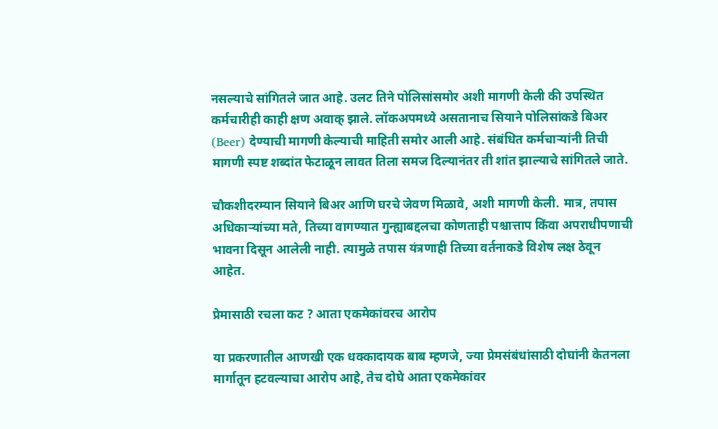नसल्याचे सांगितले जात आहे. उलट तिने पोलिसांसमोर अशी मागणी केली की उपस्थित कर्मचारीही काही क्षण अवाक् झाले. लॉकअपमध्ये असतानाच सियाने पोलिसांकडे बिअर (Beer) देण्याची मागणी केल्याची माहिती समोर आली आहे. संबंधित कर्मचाऱ्यांनी तिची मागणी स्पष्ट शब्दांत फेटाळून लावत तिला समज दिल्यानंतर ती शांत झाल्याचे सांगितले जाते.

चौकशीदरम्यान सियाने बिअर आणि घरचे जेवण मिळावे, अशी मागणी केली. मात्र, तपास अधिकाऱ्यांच्या मते, तिच्या वागण्यात गुन्ह्याबद्दलचा कोणताही पश्चात्ताप किंवा अपराधीपणाची भावना दिसून आलेली नाही. त्यामुळे तपास यंत्रणाही तिच्या वर्तनाकडे विशेष लक्ष ठेवून आहेत.

प्रेमासाठी रचला कट ? आता एकमेकांवरच आरोप

या प्रकरणातील आणखी एक धक्कादायक बाब म्हणजे, ज्या प्रेमसंबंधांसाठी दोघांनी केतनला मार्गातून हटवल्याचा आरोप आहे, तेच दोघे आता एकमेकांवर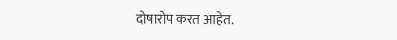दोषारोप करत आहेत.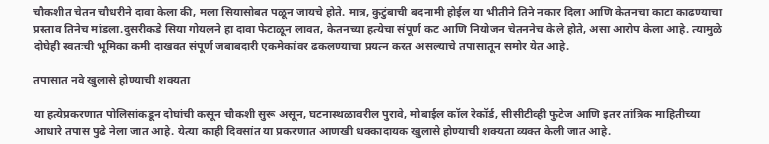चौकशीत चेतन चौधरीने दावा केला की, मला सियासोबत पळून जायचे होते. मात्र, कुटुंबाची बदनामी होईल या भीतीने तिने नकार दिला आणि केतनचा काटा काढण्याचा प्रस्ताव तिनेच मांडला.दुसरीकडे सिया गोयलने हा दावा फेटाळून लावत, केतनच्या हत्येचा संपूर्ण कट आणि नियोजन चेतननेच केले होते, असा आरोप केला आहे. त्यामुळे दोघेही स्वतःची भूमिका कमी दाखवत संपूर्ण जबाबदारी एकमेकांवर ढकलण्याचा प्रयत्न करत असल्याचे तपासातून समोर येत आहे.

तपासात नवे खुलासे होण्याची शक्यता

या हत्येप्रकरणात पोलिसांकडून दोघांची कसून चौकशी सुरू असून, घटनास्थळावरील पुरावे, मोबाईल कॉल रेकॉर्ड, सीसीटीव्ही फुटेज आणि इतर तांत्रिक माहितीच्या आधारे तपास पुढे नेला जात आहे. येत्या काही दिवसांत या प्रकरणात आणखी धक्कादायक खुलासे होण्याची शक्यता व्यक्त केली जात आहे.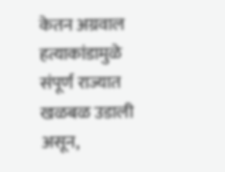केतन अग्रवाल हत्याकांडामुळे संपूर्ण राज्यात खळबळ उडाली असून,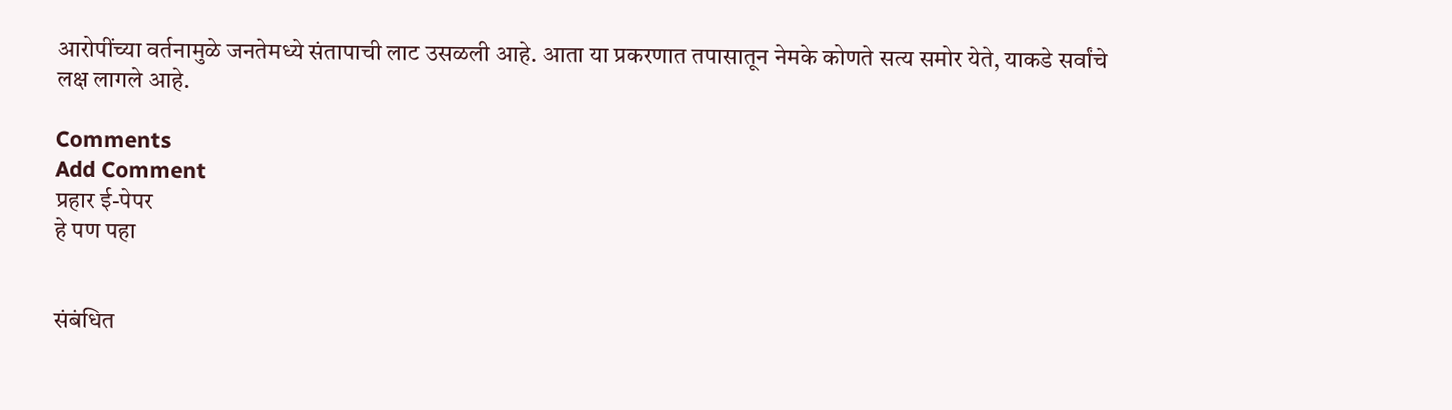आरोपींच्या वर्तनामुळे जनतेमध्ये संतापाची लाट उसळली आहे. आता या प्रकरणात तपासातून नेमके कोणते सत्य समोर येते, याकडे सर्वांचे लक्ष लागले आहे.

Comments
Add Comment
प्रहार ई-पेपर
हे पण पहा


संबंधित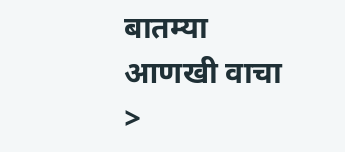बातम्या आणखी वाचा >